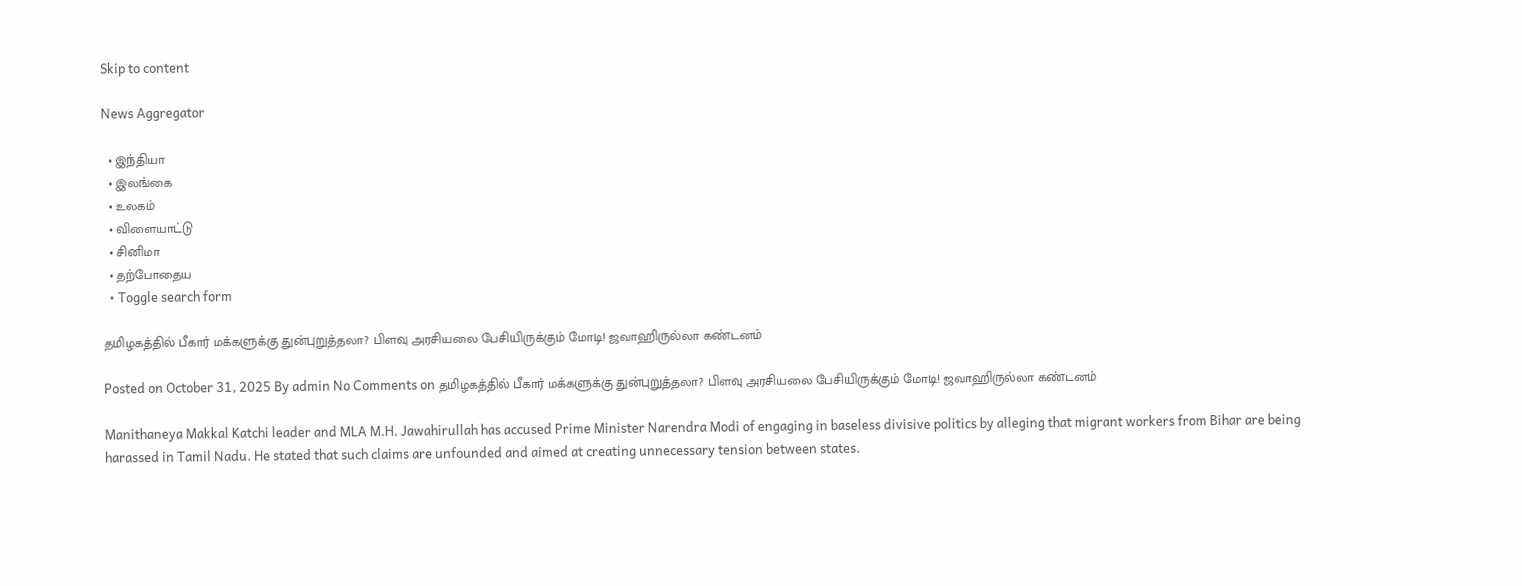Skip to content

News Aggregator

  • இந்தியா
  • இலங்கை
  • உலகம்
  • விளையாட்டு
  • சினிமா
  • தற்போதைய
  • Toggle search form

தமிழகத்தில் பீகார் மக்களுக்கு துன்புறுத்தலா? பிளவு அரசியலை பேசியிருக்கும் மோடி! ஜவாஹிருல்லா கண்டனம்

Posted on October 31, 2025 By admin No Comments on தமிழகத்தில் பீகார் மக்களுக்கு துன்புறுத்தலா? பிளவு அரசியலை பேசியிருக்கும் மோடி! ஜவாஹிருல்லா கண்டனம்

Manithaneya Makkal Katchi leader and MLA M.H. Jawahirullah has accused Prime Minister Narendra Modi of engaging in baseless divisive politics by alleging that migrant workers from Bihar are being harassed in Tamil Nadu. He stated that such claims are unfounded and aimed at creating unnecessary tension between states.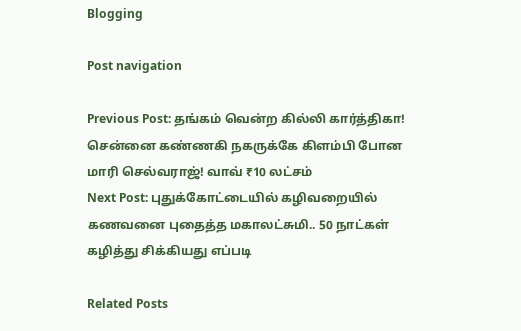Blogging

Post navigation

Previous Post: தங்கம் வென்ற கில்லி கார்த்திகா! சென்னை கண்ணகி நகருக்கே கிளம்பி போன மாரி செல்வராஜ்! வாவ் ₹10 லட்சம்
Next Post: புதுக்கோட்டையில் கழிவறையில் கணவனை புதைத்த மகாலட்சுமி.. 50 நாட்கள் கழித்து சிக்கியது எப்படி

Related Posts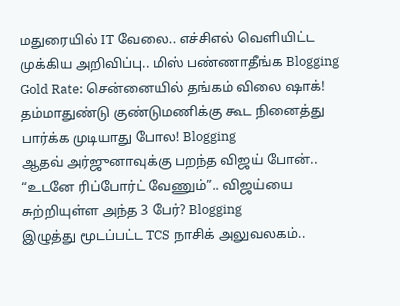மதுரையில் IT வேலை.. எச்சிஎல் வெளியிட்ட முக்கிய அறிவிப்பு.. மிஸ் பண்ணாதீங்க Blogging
Gold Rate: சென்னையில் தங்கம் விலை ஷாக்! தம்மாதுண்டு குண்டுமணிக்கு கூட நினைத்து பார்க்க முடியாது போல! Blogging
ஆதவ் அர்ஜுனாவுக்கு பறந்த விஜய் போன்.. “உடனே ரிப்போர்ட் வேணும்”.. விஜய்யை சுற்றியுள்ள அந்த 3 பேர்? Blogging
இழுத்து மூடப்பட்ட TCS நாசிக் அலுவலகம்..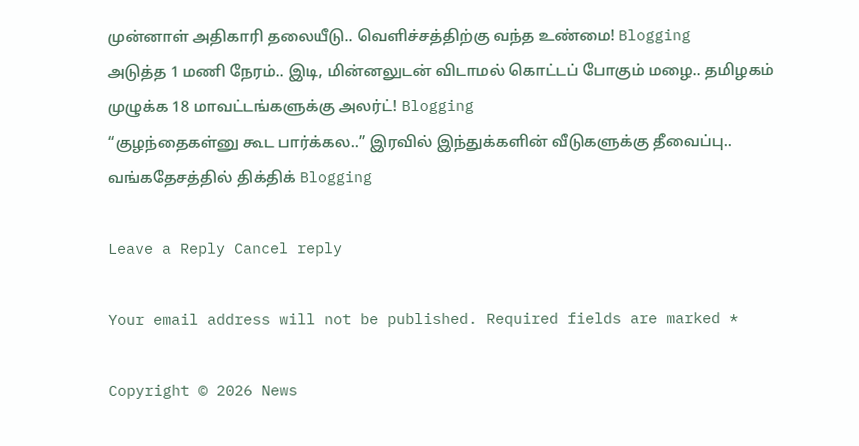முன்னாள் அதிகாரி தலையீடு.. வெளிச்சத்திற்கு வந்த உண்மை! Blogging
அடுத்த 1 மணி நேரம்.. இடி, மின்னலுடன் விடாமல் கொட்டப் போகும் மழை.. தமிழகம் முழுக்க 18 மாவட்டங்களுக்கு அலர்ட்! Blogging
“குழந்தைகள்னு கூட பார்க்கல..” இரவில் இந்துக்களின் வீடுகளுக்கு தீவைப்பு.. வங்கதேசத்தில் திக்திக் Blogging

Leave a Reply Cancel reply

Your email address will not be published. Required fields are marked *

Copyright © 2026 News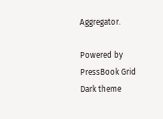Aggregator.

Powered by PressBook Grid Dark theme